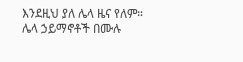እንደዚህ ያለ ሌላ ዜና የለም። ሌላ ኃይማኖቶች በሙሉ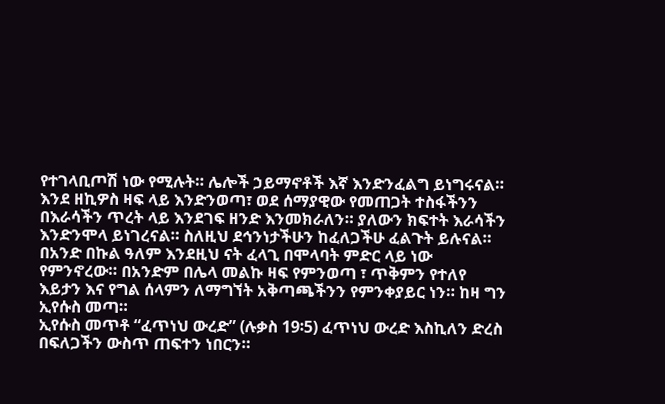የተገላቢጦሽ ነው የሚሉት። ሌሎች ኃይማኖቶች እኛ እንድንፈልግ ይነግሩናል። እንደ ዘኪዎስ ዛፍ ላይ እንድንወጣ፣ ወደ ሰማያዊው የመጠጋት ተስፋችንን በእራሳችን ጥረት ላይ እንደገፍ ዘንድ እንመክራለን። ያለውን ክፍተት እራሳችን እንድንሞላ ይነገረናል። ስለዚህ ደኅንነታችሁን ከፈለጋችሁ ፈልጉት ይሉናል።
በአንድ በኩል ዓለም እንደዚህ ናት ፈላጊ በሞላባት ምድር ላይ ነው የምንኖረው። በአንድም በሌላ መልኩ ዛፍ የምንወጣ ፣ ጥቅምን የተለየ እይታን እና የግል ሰላምን ለማግኘት አቅጣጫችንን የምንቀያይር ነን። ከዛ ግን ኢየሱስ መጣ።
ኢየሱስ መጥቶ “ፈጥነህ ውረድ” (ሉቃስ 19፡5) ፈጥነህ ውረድ እስኪለን ድረስ በፍለጋችን ውስጥ ጠፍተን ነበርን።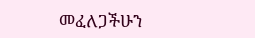መፈለጋችሁን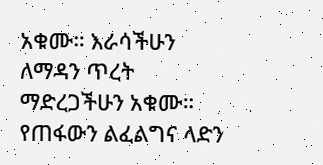አቁሙ። እራሳችሁን ለማዳን ጥረት ማድረጋችሁን አቁሙ። የጠፋውን ልፈልግና ላድን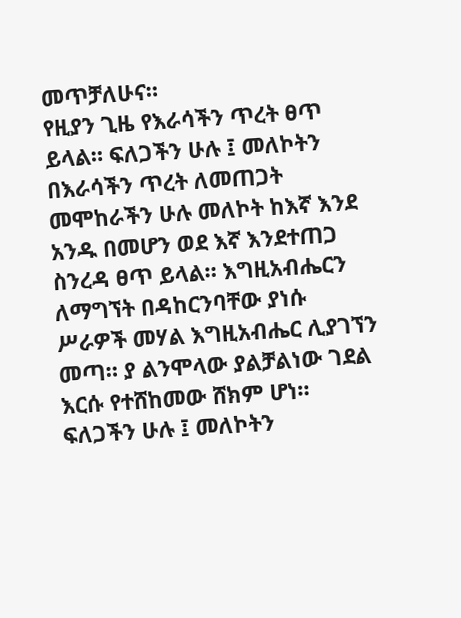መጥቻለሁና።
የዚያን ጊዜ የእራሳችን ጥረት ፀጥ ይላል። ፍለጋችን ሁሉ ፤ መለኮትን በእራሳችን ጥረት ለመጠጋት መሞከራችን ሁሉ መለኮት ከእኛ እንደ አንዱ በመሆን ወደ እኛ እንደተጠጋ ስንረዳ ፀጥ ይላል። እግዚአብሔርን ለማግኘት በዳከርንባቸው ያነሱ ሥራዎች መሃል እግዚአብሔር ሊያገኘን መጣ። ያ ልንሞላው ያልቻልነው ገደል እርሱ የተሸከመው ሸክም ሆነ።
ፍለጋችን ሁሉ ፤ መለኮትን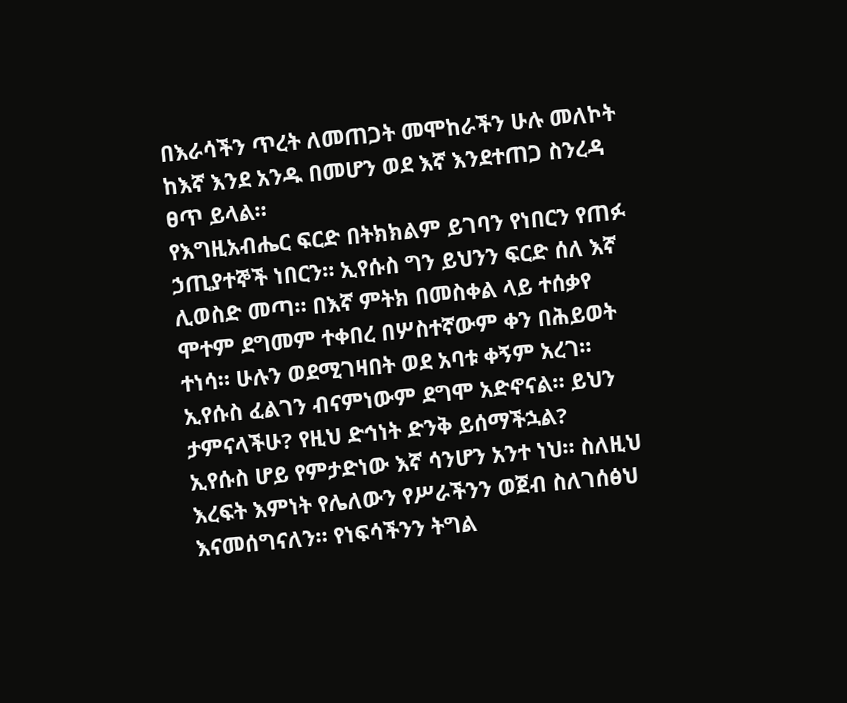በእራሳችን ጥረት ለመጠጋት መሞከራችን ሁሉ መለኮት ከእኛ እንደ አንዱ በመሆን ወደ እኛ እንደተጠጋ ስንረዳ ፀጥ ይላል።
የእግዚአብሔር ፍርድ በትክክልም ይገባን የነበርን የጠፉ ኃጢያተኞች ነበርን። ኢየሱስ ግን ይህንን ፍርድ ሰለ እኛ ሊወስድ መጣ። በእኛ ምትክ በመስቀል ላይ ተሰቃየ ሞተም ደግመም ተቀበረ በሦስተኛውም ቀን በሕይወት ተነሳ። ሁሉን ወደሚገዛበት ወደ አባቱ ቀኝም አረገ። ኢየሱስ ፈልገን ብናምነውም ደግሞ አድኖናል። ይህን ታምናላችሁ? የዚህ ድኅነት ድንቅ ይሰማችኋል?
ኢየሱስ ሆይ የምታድነው እኛ ሳንሆን አንተ ነህ። ስለዚህ እረፍት እምነት የሌለውን የሥራችንን ወጀብ ስለገሰፅህ እናመሰግናለን። የነፍሳችንን ትግል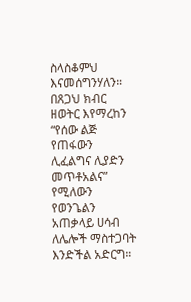ስላስቆምህ እናመሰግንሃለን። በጸጋህ ክብር ዘወትር እየማረከን “የሰው ልጅ የጠፋውን ሊፈልግና ሊያድን መጥቶአልና” የሚለውን የወንጌልን አጠቃላይ ሀሳብ ለሌሎች ማስተጋባት እንድችል አድርግ።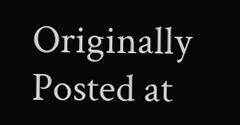Originally Posted at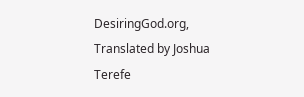DesiringGod.org, Translated by Joshua Terefe